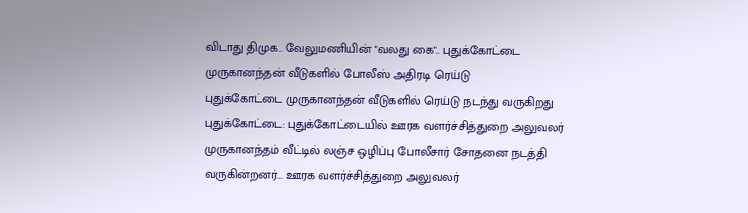விடாது திமுக.. வேலுமணியின் "வலது கை".. புதுக்கோட்டை முருகானந்தன் வீடுகளில் போலீஸ் அதிரடி ரெய்டு
புதுக்கோட்டை முருகானந்தன் வீடுகளில் ரெய்டு நடந்து வருகிறது
புதுக்கோட்டை: புதுக்கோட்டையில் ஊரக வளர்ச்சித்துறை அலுவலர் முருகானந்தம் வீட்டில் லஞ்ச ஒழிப்பு போலீசார் சோதனை நடத்தி வருகின்றனர்... ஊரக வளர்ச்சித்துறை அலுவலர்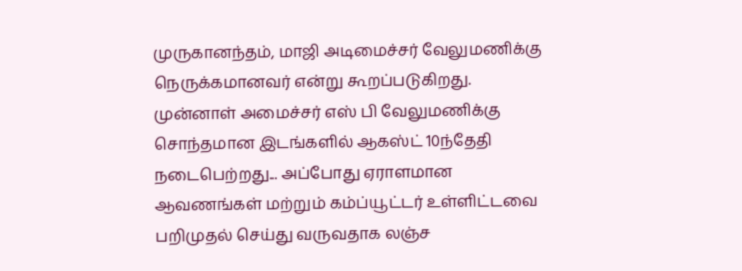முருகானந்தம், மாஜி அடிமைச்சர் வேலுமணிக்கு நெருக்கமானவர் என்று கூறப்படுகிறது.
முன்னாள் அமைச்சர் எஸ் பி வேலுமணிக்கு சொந்தமான இடங்களில் ஆகஸ்ட் 10ந்தேதி நடைபெற்றது... அப்போது ஏராளமான ஆவணங்கள் மற்றும் கம்ப்யூட்டர் உள்ளிட்டவை பறிமுதல் செய்து வருவதாக லஞ்ச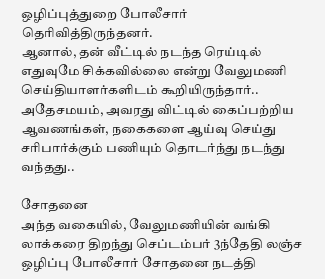ஒழிப்புத்துறை போலீசார் தெரிவித்திருந்தனர்.
ஆனால், தன் வீட்டில் நடந்த ரெய்டில் எதுவுமே சிக்கவில்லை என்று வேலுமணி செய்தியாளர்களிடம் கூறியிருந்தார்.. அதேசமயம், அவரது விட்டில் கைப்பற்றிய ஆவணங்கள், நகைகளை ஆய்வு செய்து சரிபார்க்கும் பணியும் தொடர்ந்து நடந்து வந்தது..

சோதனை
அந்த வகையில், வேலுமணியின் வங்கி லாக்கரை திறந்து செப்டம்பர் 3ந்தேதி லஞ்ச ஒழிப்பு போலீசார் சோதனை நடத்தி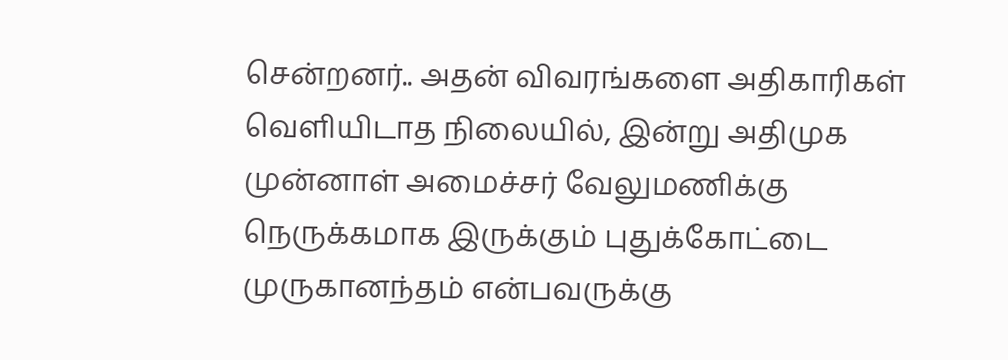சென்றனர்.. அதன் விவரங்களை அதிகாரிகள் வெளியிடாத நிலையில், இன்று அதிமுக முன்னாள் அமைச்சர் வேலுமணிக்கு நெருக்கமாக இருக்கும் புதுக்கோட்டை முருகானந்தம் என்பவருக்கு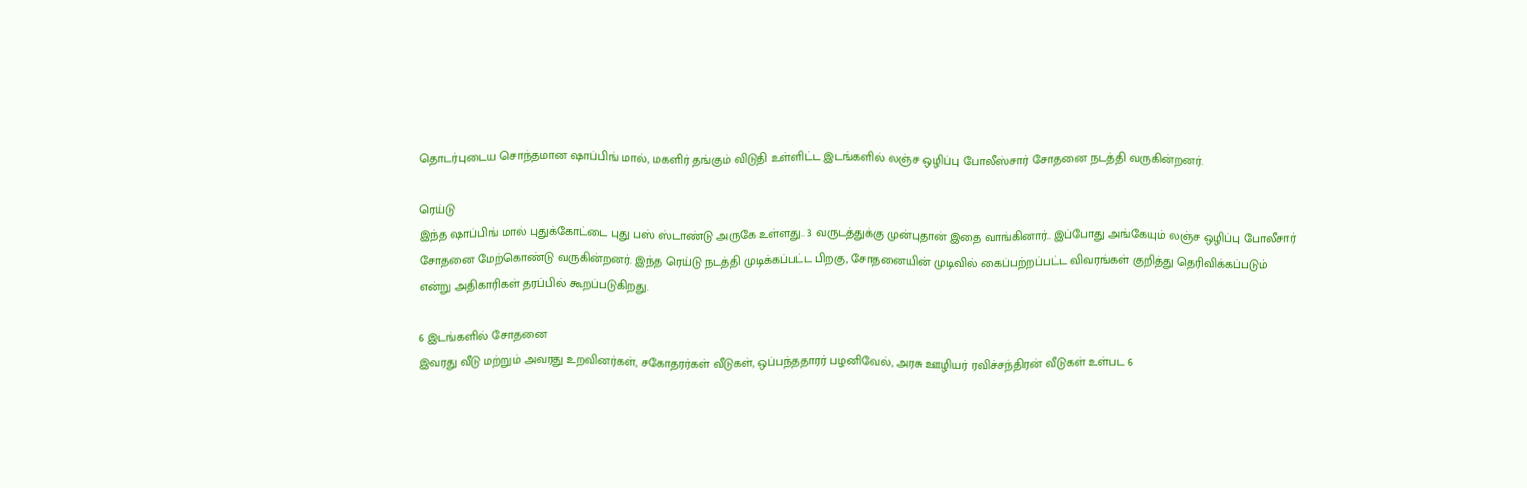தொடர்புடைய சொந்தமான ஷாப்பிங் மால், மகளிர் தங்கும் விடுதி உள்ளிட்ட இடங்களில் லஞ்ச ஒழிப்பு போலீஸ்சார் சோதனை நடத்தி வருகின்றனர்.

ரெய்டு
இந்த ஷாப்பிங் மால் புதுக்கோட்டை புது பஸ் ஸ்டாண்டு அருகே உள்ளது.. 3 வருடத்துக்கு முன்புதான் இதை வாங்கினார்.. இப்போது அங்கேயும் லஞ்ச ஒழிப்பு போலீசார் சோதனை மேற்கொண்டு வருகின்றனர். இந்த ரெய்டு நடத்தி முடிக்கப்பட்ட பிறகு, சோதனையின் முடிவில் கைப்பற்றப்பட்ட விவரங்கள் குறித்து தெரிவிக்கப்படும் என்று அதிகாரிகள் தரப்பில் கூறப்படுகிறது.

6 இடங்களில் சோதனை
இவரது வீடு மற்றும் அவரது உறவினர்கள், சகோதரர்கள் வீடுகள், ஒப்பந்ததாரர் பழனிவேல், அரசு ஊழியர் ரவிச்சந்திரன் வீடுகள் உள்பட 6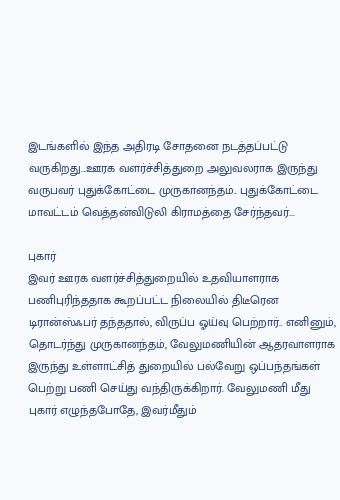இடங்களில் இந்த அதிரடி சோதனை நடத்தப்பட்டு வருகிறது...ஊரக வளர்ச்சித்துறை அலுவலராக இருந்து வருபவர் புதுக்கோட்டை முருகானந்தம்.. புதுக்கோட்டை மாவட்டம் வெத்தன்விடுலி கிராமத்தை சேர்ந்தவர்...

புகார்
இவர் ஊரக வளர்ச்சித்துறையில் உதவியாளராக பணிபுரிந்ததாக கூறப்பட்ட நிலையில் திடீரென டிரான்ஸ்ஃபர் தந்ததால், விருப்ப ஓய்வு பெற்றார்.. எனினும், தொடர்ந்து முருகானந்தம், வேலுமணியின் ஆதரவாளராக இருந்து உள்ளாட்சித் துறையில் பல்வேறு ஒப்பந்தங்கள் பெற்று பணி செய்து வந்திருக்கிறார். வேலுமணி மீது புகார் எழுந்தபோதே, இவர்மீதும்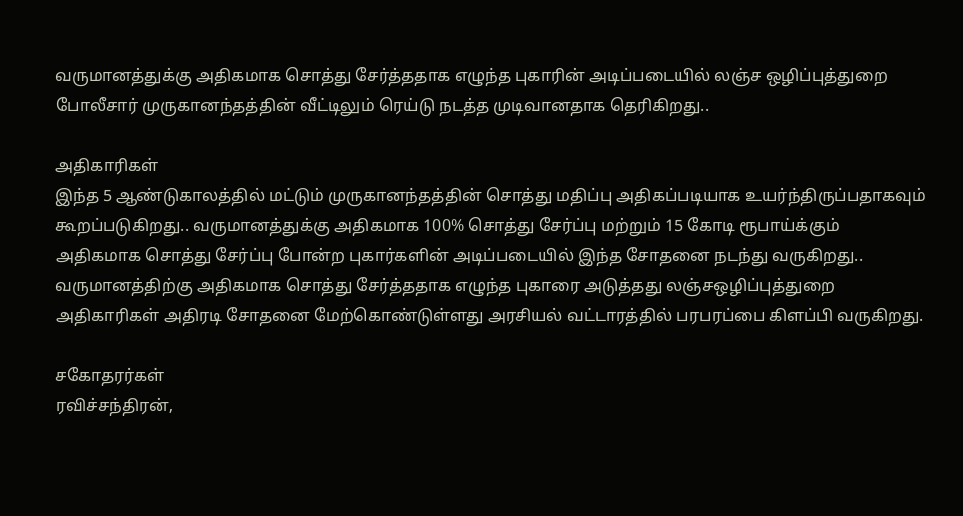வருமானத்துக்கு அதிகமாக சொத்து சேர்த்ததாக எழுந்த புகாரின் அடிப்படையில் லஞ்ச ஒழிப்புத்துறை போலீசார் முருகானந்தத்தின் வீட்டிலும் ரெய்டு நடத்த முடிவானதாக தெரிகிறது..

அதிகாரிகள்
இந்த 5 ஆண்டுகாலத்தில் மட்டும் முருகானந்தத்தின் சொத்து மதிப்பு அதிகப்படியாக உயர்ந்திருப்பதாகவும் கூறப்படுகிறது.. வருமானத்துக்கு அதிகமாக 100% சொத்து சேர்ப்பு மற்றும் 15 கோடி ரூபாய்க்கும் அதிகமாக சொத்து சேர்ப்பு போன்ற புகார்களின் அடிப்படையில் இந்த சோதனை நடந்து வருகிறது.. வருமானத்திற்கு அதிகமாக சொத்து சேர்த்ததாக எழுந்த புகாரை அடுத்தது லஞ்சஒழிப்புத்துறை அதிகாரிகள் அதிரடி சோதனை மேற்கொண்டுள்ளது அரசியல் வட்டாரத்தில் பரபரப்பை கிளப்பி வருகிறது.

சகோதரர்கள்
ரவிச்சந்திரன்,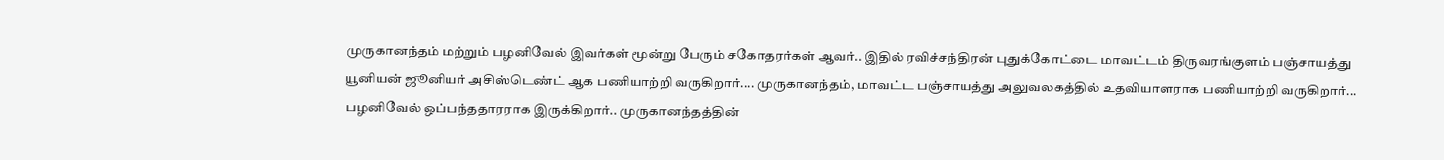முருகானந்தம் மற்றும் பழனிவேல் இவர்கள் மூன்று பேரும் சகோதரர்கள் ஆவர்.. இதில் ரவிச்சந்திரன் புதுக்கோட்டை மாவட்டம் திருவரங்குளம் பஞ்சாயத்து யூனியன் ஜூனியர் அசிஸ்டெண்ட் ஆக பணியாற்றி வருகிறார்.... முருகானந்தம், மாவட்ட பஞ்சாயத்து அலுவலகத்தில் உதவியாளராக பணியாற்றி வருகிறார்... பழனிவேல் ஒப்பந்ததாரராக இருக்கிறார்.. முருகானந்தத்தின்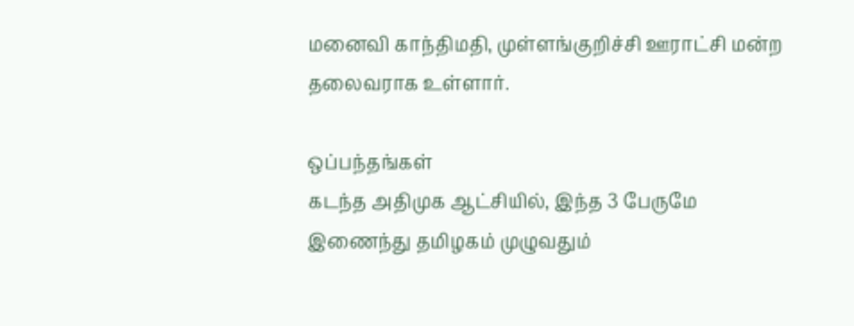மனைவி காந்திமதி, முள்ளங்குறிச்சி ஊராட்சி மன்ற தலைவராக உள்ளார்.

ஒப்பந்தங்கள்
கடந்த அதிமுக ஆட்சியில், இந்த 3 பேருமே இணைந்து தமிழகம் முழுவதும்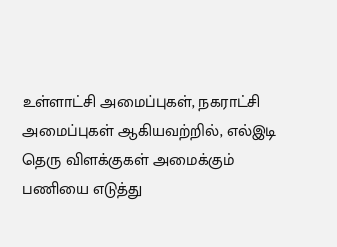உள்ளாட்சி அமைப்புகள், நகராட்சி அமைப்புகள் ஆகியவற்றில், எல்இடி தெரு விளக்குகள் அமைக்கும் பணியை எடுத்து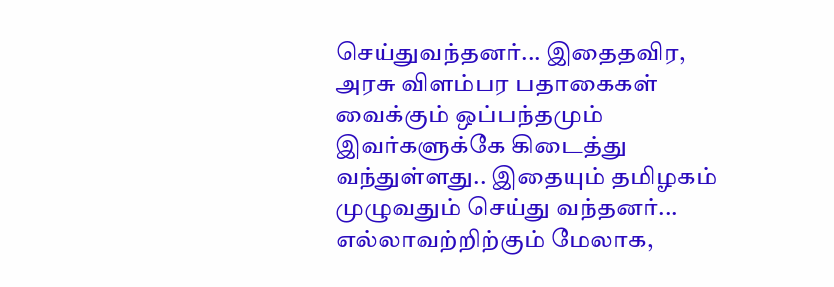செய்துவந்தனர்... இதைதவிர, அரசு விளம்பர பதாகைகள் வைக்கும் ஒப்பந்தமும் இவர்களுக்கே கிடைத்து வந்துள்ளது.. இதையும் தமிழகம் முழுவதும் செய்து வந்தனர்... எல்லாவற்றிற்கும் மேலாக,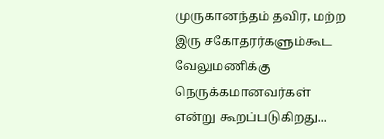முருகானந்தம் தவிர, மற்ற இரு சகோதரர்களும்கூட வேலுமணிக்கு நெருக்கமானவர்கள் என்று கூறப்படுகிறது...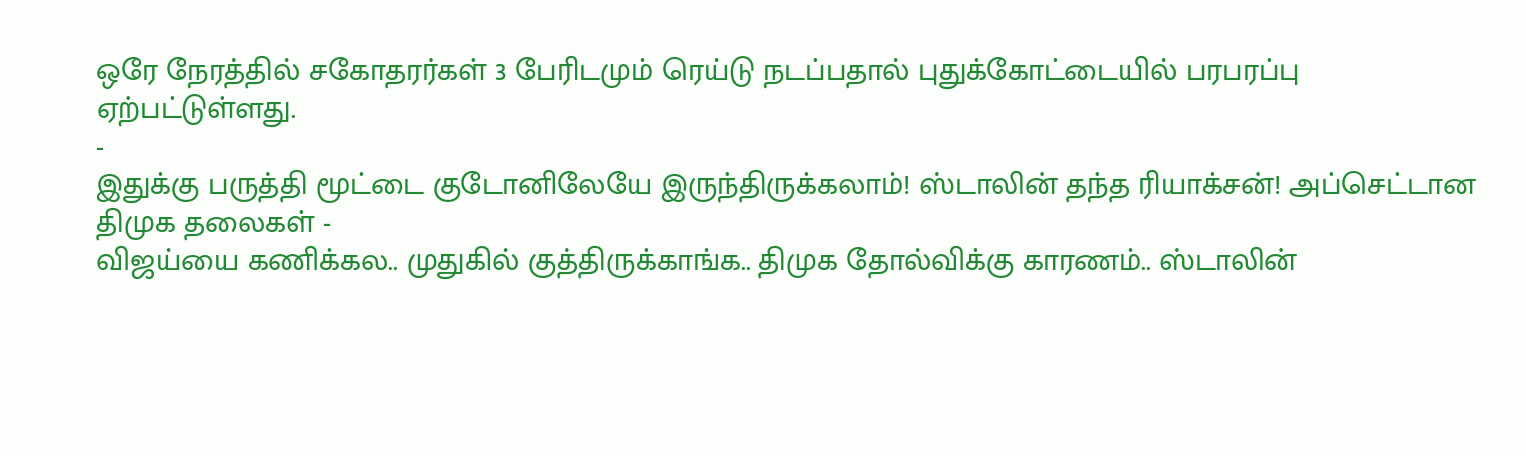ஒரே நேரத்தில் சகோதரர்கள் 3 பேரிடமும் ரெய்டு நடப்பதால் புதுக்கோட்டையில் பரபரப்பு ஏற்பட்டுள்ளது.
-
இதுக்கு பருத்தி மூட்டை குடோனிலேயே இருந்திருக்கலாம்! ஸ்டாலின் தந்த ரியாக்சன்! அப்செட்டான திமுக தலைகள் -
விஜய்யை கணிக்கல.. முதுகில் குத்திருக்காங்க.. திமுக தோல்விக்கு காரணம்.. ஸ்டாலின்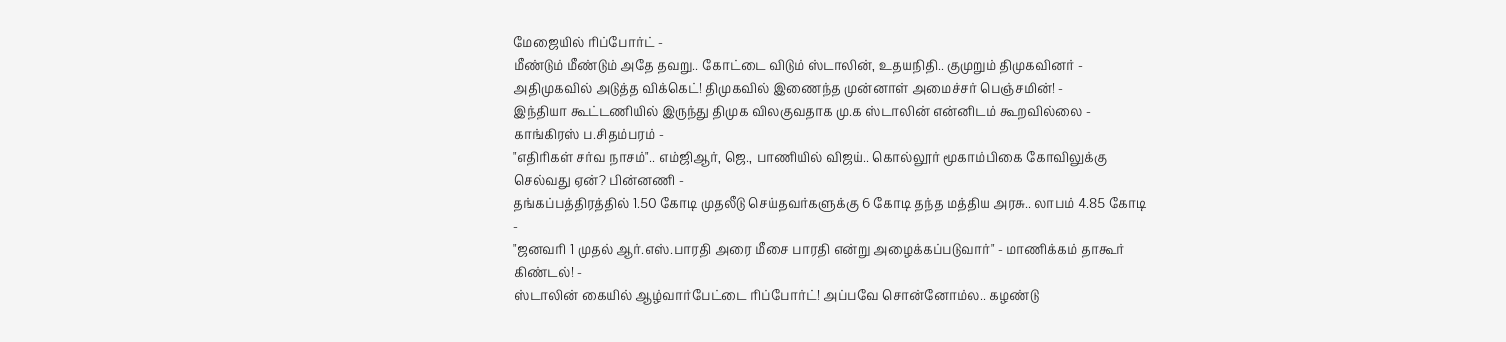மேஜையில் ரிப்போர்ட் -
மீண்டும் மீண்டும் அதே தவறு.. கோட்டை விடும் ஸ்டாலின், உதயநிதி.. குமுறும் திமுகவினர் -
அதிமுகவில் அடுத்த விக்கெட்! திமுகவில் இணைந்த முன்னாள் அமைச்சர் பெஞ்சமின்! -
இந்தியா கூட்டணியில் இருந்து திமுக விலகுவதாக மு.க ஸ்டாலின் என்னிடம் கூறவில்லை - காங்கிரஸ் ப.சிதம்பரம் -
"எதிரிகள் சர்வ நாசம்".. எம்ஜிஆர், ஜெ., பாணியில் விஜய்.. கொல்லூர் மூகாம்பிகை கோவிலுக்கு செல்வது ஏன்? பின்னணி -
தங்கப்பத்திரத்தில் 1.50 கோடி முதலீடு செய்தவர்களுக்கு 6 கோடி தந்த மத்திய அரசு.. லாபம் 4.85 கோடி -
"ஜனவரி 1 முதல் ஆர்.எஸ்.பாரதி அரை மீசை பாரதி என்று அழைக்கப்படுவார்" - மாணிக்கம் தாகூர் கிண்டல்! -
ஸ்டாலின் கையில் ஆழ்வார்பேட்டை ரிப்போர்ட்! அப்பவே சொன்னோம்ல.. கழண்டு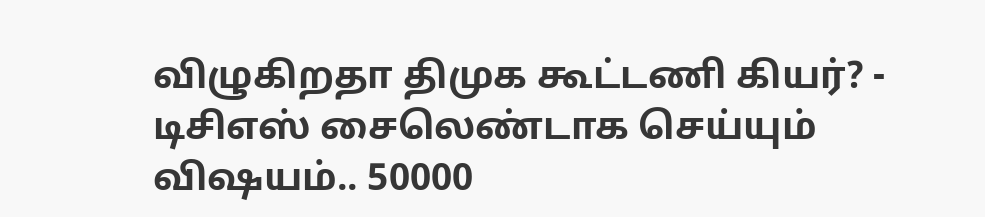விழுகிறதா திமுக கூட்டணி கியர்? -
டிசிஎஸ் சைலெண்டாக செய்யும் விஷயம்.. 50000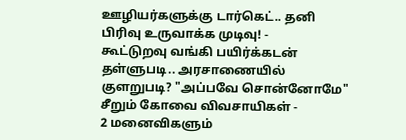ஊழியர்களுக்கு டார்கெட்.. தனி பிரிவு உருவாக்க முடிவு! -
கூட்டுறவு வங்கி பயிர்க்கடன் தள்ளுபடி.. அரசாணையில் குளறுபடி? "அப்பவே சொன்னோமே" சீறும் கோவை விவசாயிகள் -
2 மனைவிகளும்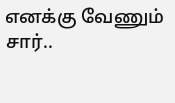எனக்கு வேணும் சார்..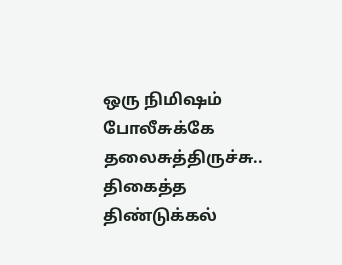ஒரு நிமிஷம் போலீசுக்கே தலைசுத்திருச்சு.. திகைத்த திண்டுக்கல்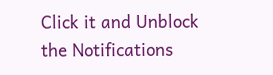Click it and Unblock the Notifications